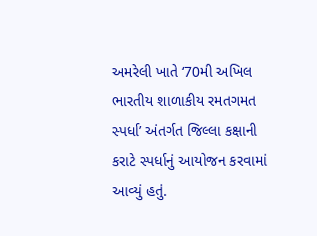અમરેલી ખાતે ‘70મી અખિલ ભારતીય શાળાકીય રમતગમત સ્પર્ધા’ અંતર્ગત જિલ્લા કક્ષાની કરાટે સ્પર્ધાનું આયોજન કરવામાં આવ્યું હતું.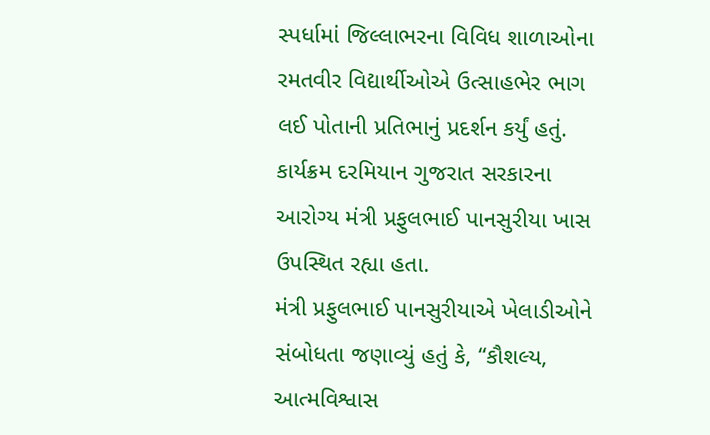સ્પર્ધામાં જિલ્લાભરના વિવિધ શાળાઓના રમતવીર વિદ્યાર્થીઓએ ઉત્સાહભેર ભાગ લઈ પોતાની પ્રતિભાનું પ્રદર્શન કર્યું હતું. કાર્યક્રમ દરમિયાન ગુજરાત સરકારના આરોગ્ય મંત્રી પ્રફુલભાઈ પાનસુરીયા ખાસ ઉપસ્થિત રહ્યા હતા.
મંત્રી પ્રફુલભાઈ પાનસુરીયાએ ખેલાડીઓને સંબોધતા જણાવ્યું હતું કે, “કૌશલ્ય, આત્મવિશ્વાસ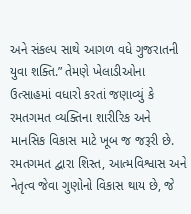અને સંકલ્પ સાથે આગળ વધે ગુજરાતની યુવા શક્તિ.” તેમણે ખેલાડીઓના ઉત્સાહમાં વધારો કરતાં જણાવ્યું કે રમતગમત વ્યક્તિના શારીરિક અને માનસિક વિકાસ માટે ખૂબ જ જરૂરી છે. રમતગમત દ્વારા શિસ્ત, આત્મવિશ્વાસ અને નેતૃત્વ જેવા ગુણોનો વિકાસ થાય છે, જે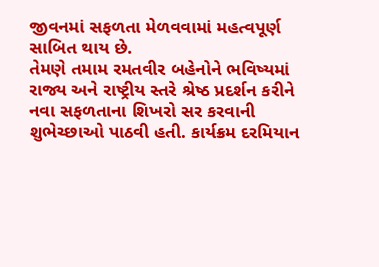જીવનમાં સફળતા મેળવવામાં મહત્વપૂર્ણ સાબિત થાય છે.
તેમણે તમામ રમતવીર બહેનોને ભવિષ્યમાં રાજ્ય અને રાષ્ટ્રીય સ્તરે શ્રેષ્ઠ પ્રદર્શન કરીને નવા સફળતાના શિખરો સર કરવાની શુભેચ્છાઓ પાઠવી હતી. કાર્યક્રમ દરમિયાન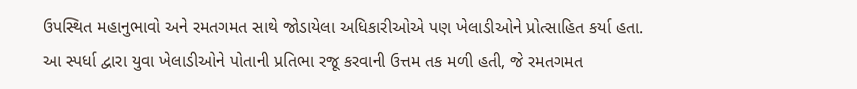ઉપસ્થિત મહાનુભાવો અને રમતગમત સાથે જોડાયેલા અધિકારીઓએ પણ ખેલાડીઓને પ્રોત્સાહિત કર્યા હતા.
આ સ્પર્ધા દ્વારા યુવા ખેલાડીઓને પોતાની પ્રતિભા રજૂ કરવાની ઉત્તમ તક મળી હતી, જે રમતગમત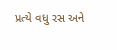પ્રત્યે વધુ રસ અને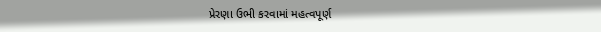પ્રેરણા ઉભી કરવામાં મહત્વપૂર્ણ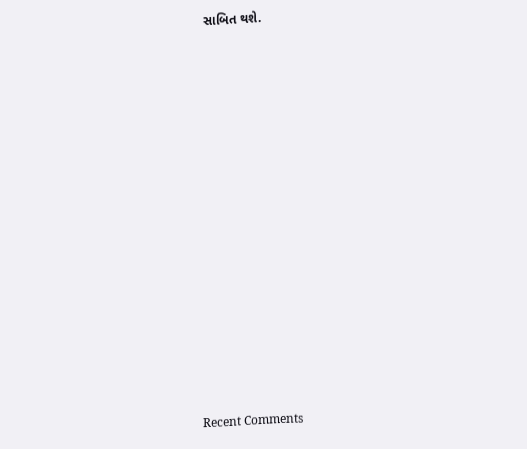સાબિત થશે.


















Recent Comments